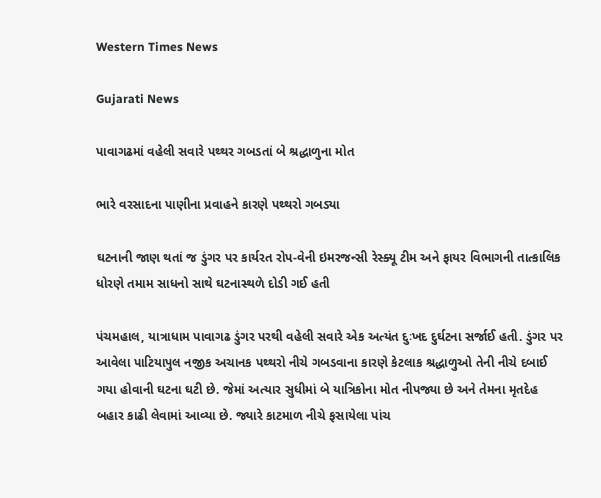Western Times News

Gujarati News

પાવાગઢમાં વહેલી સવારે પથ્થર ગબડતાં બે શ્રદ્ધાળુના મોત

ભારે વરસાદના પાણીના પ્રવાહને કારણે પથ્થરો ગબડ્યા

ઘટનાની જાણ થતાં જ ડુંગર પર કાર્યરત રોપ-વેની ઇમરજન્સી રેસ્ક્યૂ ટીમ અને ફાયર વિભાગની તાત્કાલિક ધોરણે તમામ સાધનો સાથે ઘટનાસ્થળે દોડી ગઈ હતી

પંચમહાલ, યાત્રાધામ પાવાગઢ ડુંગર પરથી વહેલી સવારે એક અત્યંત દુઃખદ દુર્ઘટના સર્જાઈ હતી. ડુંગર પર આવેલા પાટિયાપુલ નજીક અચાનક પથ્થરો નીચે ગબડવાના કારણે કેટલાક શ્રદ્ધાળુઓ તેની નીચે દબાઈ ગયા હોવાની ઘટના ઘટી છે. જેમાં અત્યાર સુધીમાં બે યાત્રિકોના મોત નીપજ્યા છે અને તેમના મૃતદેહ બહાર કાઢી લેવામાં આવ્યા છે. જ્યારે કાટમાળ નીચે ફસાયેલા પાંચ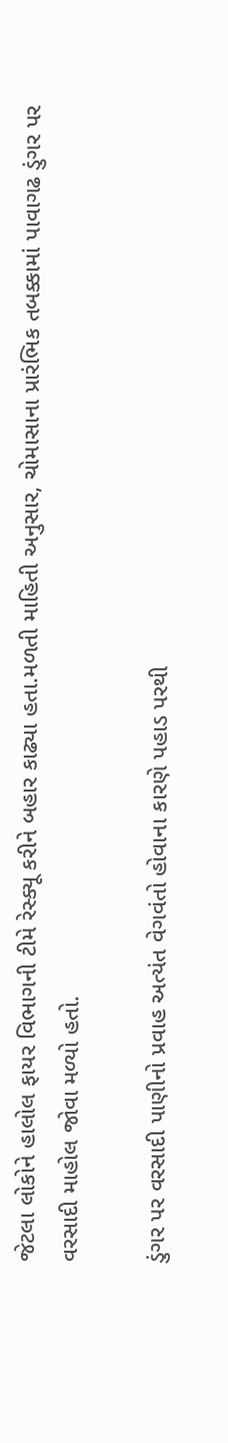જેટલા લોકોને હાલોલ ફાયર વિભાગની ટીમે રેસ્ક્યૂ કરીને બહાર કાઢ્યા હતા.મળતી માહિતી અનુસાર, ચોમાસાના પ્રારંભિક તબક્કામાં પાવાગઢ ડુંગર પર વરસાદી માહોલ જોવા મળ્યો હતો.

ડુંગર પર વરસાદી પાણીનો પ્રવાહ અત્યંત વેગવંતો હોવાના કારણે પહાડ પરથી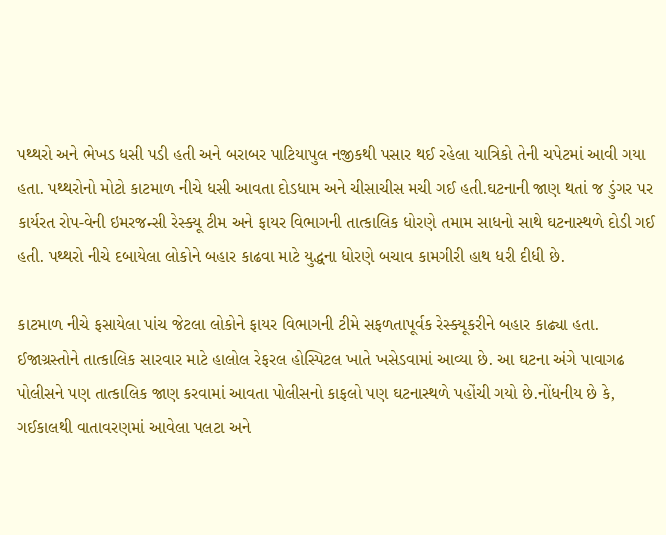પથ્થરો અને ભેખડ ધસી પડી હતી અને બરાબર પાટિયાપુલ નજીકથી પસાર થઈ રહેલા યાત્રિકો તેની ચપેટમાં આવી ગયા હતા. પથ્થરોનો મોટો કાટમાળ નીચે ધસી આવતા દોડધામ અને ચીસાચીસ મચી ગઈ હતી.ઘટનાની જાણ થતાં જ ડુંગર પર કાર્યરત રોપ-વેની ઇમરજન્સી રેસ્ક્યૂ ટીમ અને ફાયર વિભાગની તાત્કાલિક ધોરણે તમામ સાધનો સાથે ઘટનાસ્થળે દોડી ગઈ હતી. પથ્થરો નીચે દબાયેલા લોકોને બહાર કાઢવા માટે યુદ્ધના ધોરણે બચાવ કામગીરી હાથ ધરી દીધી છે.

કાટમાળ નીચે ફસાયેલા પાંચ જેટલા લોકોને ફાયર વિભાગની ટીમે સફળતાપૂર્વક રેસ્ક્યૂકરીને બહાર કાઢ્યા હતા. ઈજાગ્રસ્તોને તાત્કાલિક સારવાર માટે હાલોલ રેફરલ હોસ્પિટલ ખાતે ખસેડવામાં આવ્યા છે. આ ઘટના અંગે પાવાગઢ પોલીસને પણ તાત્કાલિક જાણ કરવામાં આવતા પોલીસનો કાફલો પણ ઘટનાસ્થળે પહોંચી ગયો છે.નોંધનીય છે કે, ગઈકાલથી વાતાવરણમાં આવેલા પલટા અને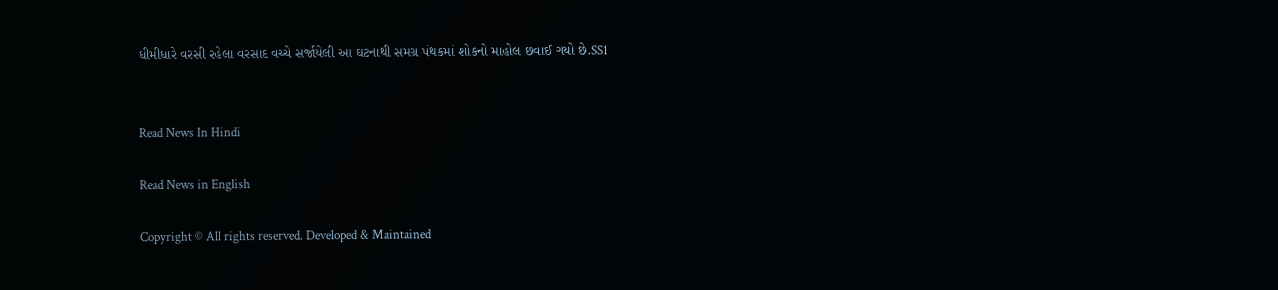ધીમીધારે વરસી રહેલા વરસાદ વચ્ચે સર્જાયેલી આ ઘટનાથી સમગ્ર પંથકમાં શોકનો માહોલ છવાઈ ગયો છે.SS1


Read News In Hindi

Read News in English

Copyright © All rights reserved. Developed & Maintained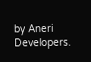by Aneri Developers.